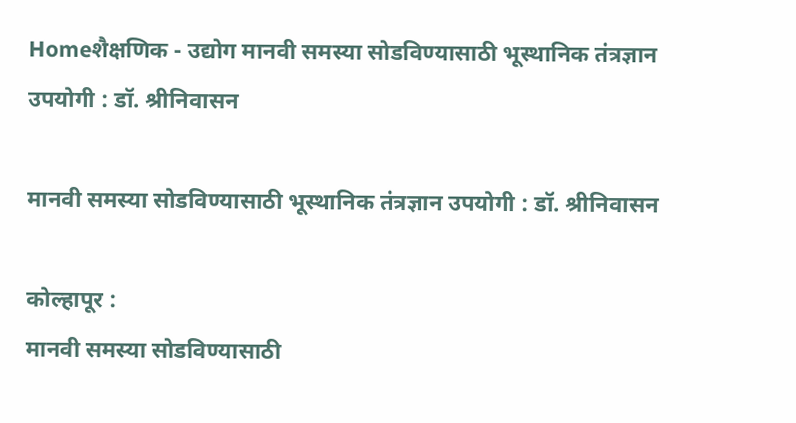Homeशैक्षणिक - उद्योग मानवी समस्या सोडविण्यासाठी भूस्थानिक तंत्रज्ञान उपयोगी : डॉ. श्रीनिवासन

मानवी समस्या सोडविण्यासाठी भूस्थानिक तंत्रज्ञान उपयोगी : डॉ. श्रीनिवासन

कोल्हापूर :
मानवी समस्या सोडविण्यासाठी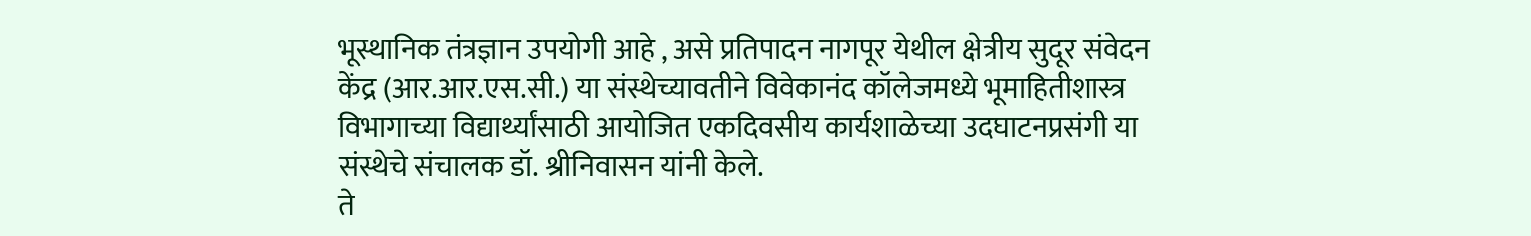भूस्थानिक तंत्रज्ञान उपयोगी आहे , असे प्रतिपादन नागपूर येथील क्षेत्रीय सुदूर संवेदन केंद्र (आर.आर.एस.सी.) या संस्थेच्यावतीने विवेकानंद कॉलेजमध्ये भूमाहितीशास्त्र विभागाच्या विद्यार्थ्यांसाठी आयोजित एकदिवसीय कार्यशाळेच्या उदघाटनप्रसंगी या संस्थेचे संचालक डॉ. श्रीनिवासन यांनी केले.
ते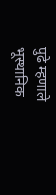पुढे म्हणाले भूस्थानिक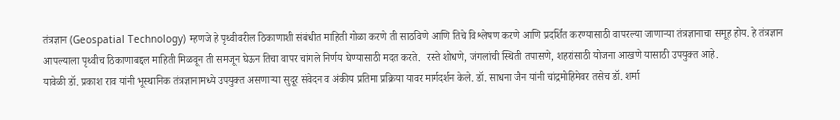तंत्रज्ञान (Geospatial Technology) म्हणजे हे पृथ्वीवरील ठिकाणाशी संबंधीत माहिती गोळा करणे ती साठविणे आणि तिचे विश्लेषण करणे आणि प्रदर्शित करण्यासाठी वापरल्या जाणाऱ्या तंत्रज्ञानाचा समूह होय. हे तंत्रज्ञान आपल्याला पृथ्वीच ठिकाणाबद्दल माहिती मिळवून ती समजून घेऊन तिचा वापर चांगले निर्णय घेण्यासाठी मदत करते.  रस्ते शोधणे, जंगलांची स्थिती तपासणे, शहरांसाठी योजना आखणे यासाठी उपयुक्त आहे.
यावेळी डॉ. प्रकाश राव यांनी भूस्थानिक तंत्रज्ञानामध्ये उपयुक्त असणाऱ्या सुदूर संवेदन व अंकीय प्रतिमा प्रक्रिया यावर मार्गदर्शन केले. डॉ. साधना जैन यांनी चांद्रमोहिमेवर तसेच डॉ. शर्मा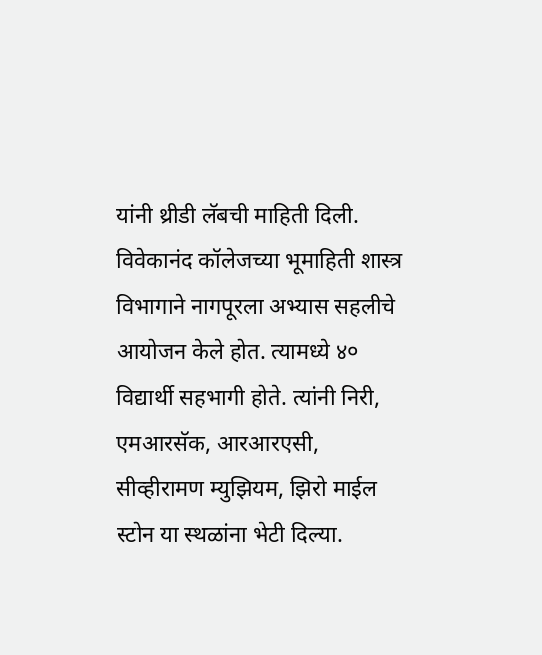यांनी थ्रीडी लॅबची माहिती दिली.
विवेकानंद कॉलेजच्या भूमाहिती शास्त्र विभागाने नागपूरला अभ्यास सहलीचे आयोजन केले होत. त्यामध्ये ४० विद्यार्थी सहभागी होते. त्यांनी निरी, एमआरसॅक, आरआरएसी, सीव्हीरामण म्युझियम, झिरो माईल स्टोन या स्थळांना भेटी दिल्या.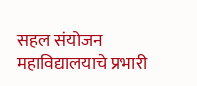सहल संयोजन महाविद्यालयाचे प्रभारी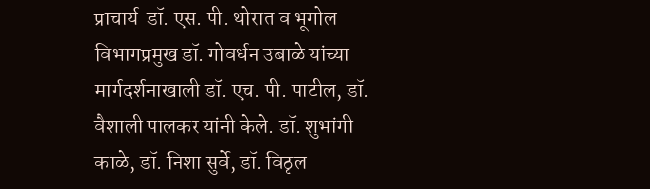प्राचार्य  डॉ. एस. पी. थोरात व भूगोल विभागप्रमुख डॉ. गोवर्धन उबाळे यांच्या मार्गदर्शनाखाली डॉ. एच. पी. पाटील, डॉ. वैशाली पालकर यांनी केले. डॉ. शुभांगी काळे, डॉ. निशा सुर्वे, डॉ. विठृल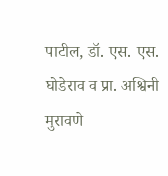पाटील, डॉ. एस. एस. घोडेराव व प्रा. अश्विनी मुरावणे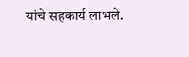यांचे सहकार्य लाभले.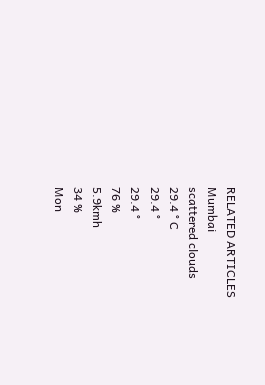RELATED ARTICLES
Mumbai
scattered clouds
29.4 ° C
29.4 °
29.4 °
76 %
5.9kmh
34 %
Mon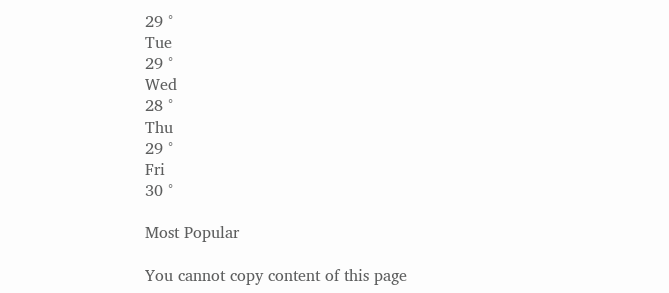29 °
Tue
29 °
Wed
28 °
Thu
29 °
Fri
30 °

Most Popular

You cannot copy content of this page